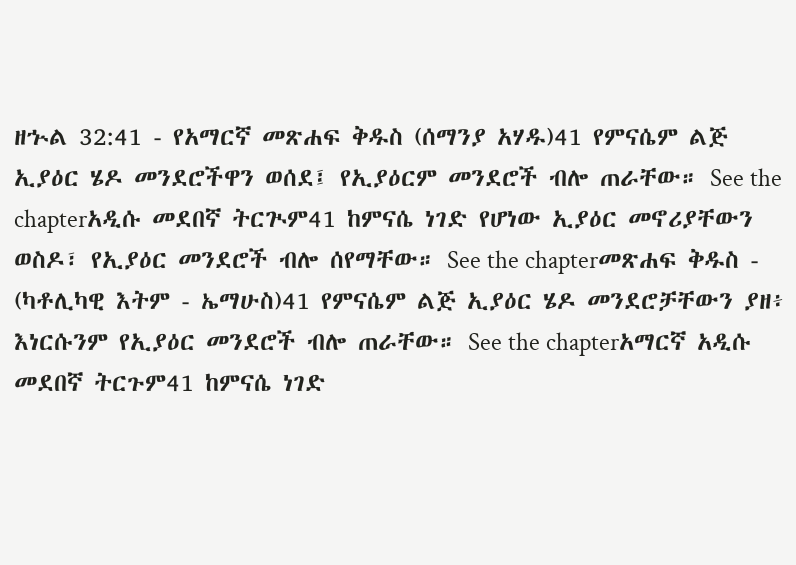ዘኍል 32:41 - የአማርኛ መጽሐፍ ቅዱስ (ሰማንያ አሃዱ)41 የምናሴም ልጅ ኢያዕር ሄዶ መንደሮችዋን ወሰደ፤ የኢያዕርም መንደሮች ብሎ ጠራቸው። See the chapterአዲሱ መደበኛ ትርጒም41 ከምናሴ ነገድ የሆነው ኢያዕር መኖሪያቸውን ወስዶ፣ የኢያዕር መንደሮች ብሎ ሰየማቸው። See the chapterመጽሐፍ ቅዱስ - (ካቶሊካዊ እትም - ኤማሁስ)41 የምናሴም ልጅ ኢያዕር ሄዶ መንደሮቻቸውን ያዘ፥ እነርሱንም የኢያዕር መንደሮች ብሎ ጠራቸው። See the chapterአማርኛ አዲሱ መደበኛ ትርጉም41 ከምናሴ ነገድ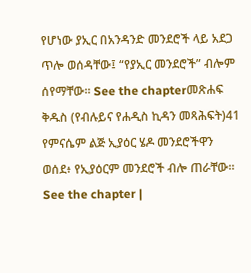የሆነው ያኢር በአንዳንድ መንደሮች ላይ አደጋ ጥሎ ወሰዳቸው፤ “የያኢር መንደሮች” ብሎም ሰየማቸው። See the chapterመጽሐፍ ቅዱስ (የብሉይና የሐዲስ ኪዳን መጻሕፍት)41 የምናሴም ልጅ ኢያዕር ሄዶ መንደሮችዋን ወሰደ፥ የኢያዕርም መንደሮች ብሎ ጠራቸው። See the chapter |